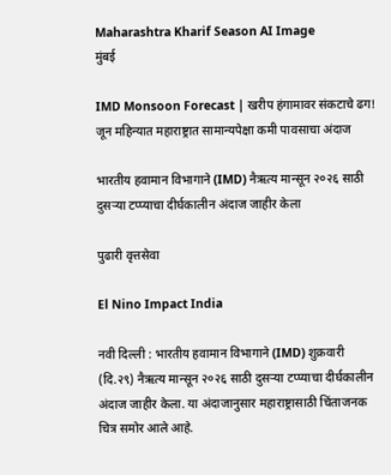Maharashtra Kharif Season AI Image
मुंबई

IMD Monsoon Forecast | खरीप हंगामावर संकटाचे ढग! जून महिन्यात महाराष्ट्रात सामान्यपेक्षा कमी पावसाचा अंदाज

भारतीय हवामान विभागाने (IMD) नैऋत्य मान्सून २०२६ साठी दुसऱ्या टप्प्याचा दीर्घकालीन अंदाज जाहीर केला

पुढारी वृत्तसेवा

El Nino Impact India

नवी दिल्ली : भारतीय हवामान विभागाने (IMD) शुक्रवारी (दि.२९) नैऋत्य मान्सून २०२६ साठी दुसऱ्या टप्प्याचा दीर्घकालीन अंदाज जाहीर केला. या अंदाजानुसार महाराष्ट्रासाठी चिंताजनक चित्र समोर आले आहे.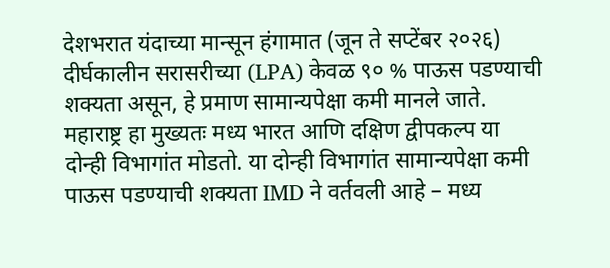देशभरात यंदाच्या मान्सून हंगामात (जून ते सप्टेंबर २०२६) दीर्घकालीन सरासरीच्या (LPA) केवळ ९० % पाऊस पडण्याची शक्यता असून, हे प्रमाण सामान्यपेक्षा कमी मानले जाते. महाराष्ट्र हा मुख्यतः मध्य भारत आणि दक्षिण द्वीपकल्प या दोन्ही विभागांत मोडतो. या दोन्ही विभागांत सामान्यपेक्षा कमी पाऊस पडण्याची शक्यता IMD ने वर्तवली आहे – मध्य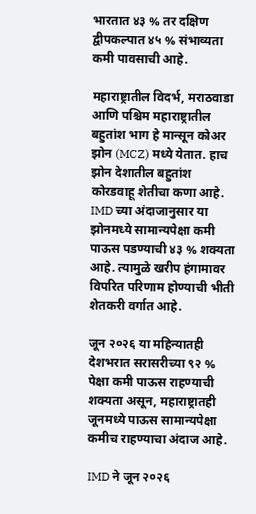भारतात ४३ % तर दक्षिण द्वीपकल्पात ४५ % संभाव्यता कमी पावसाची आहे.

महाराष्ट्रातील विदर्भ, मराठवाडा आणि पश्चिम महाराष्ट्रातील बहुतांश भाग हे मान्सून कोअर झोन (MCZ) मध्ये येतात. हाच झोन देशातील बहुतांश कोरडवाहू शेतीचा कणा आहे. IMD च्या अंदाजानुसार या झोनमध्ये सामान्यपेक्षा कमी पाऊस पडण्याची ४३ % शक्यता आहे. त्यामुळे खरीप हंगामावर विपरित परिणाम होण्याची भीती शेतकरी वर्गात आहे.

जून २०२६ या महिन्यातही देशभरात सरासरीच्या ९२ % पेक्षा कमी पाऊस राहण्याची शक्यता असून, महाराष्ट्रातही जूनमध्ये पाऊस सामान्यपेक्षा कमीच राहण्याचा अंदाज आहे.

IMD ने जून २०२६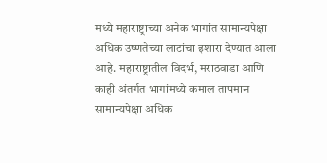मध्ये महाराष्ट्राच्या अनेक भागांत सामान्यपेक्षा अधिक उष्णतेच्या लाटांचा इशारा देण्यात आला आहे. महाराष्ट्रातील विदर्भ, मराठवाडा आणि काही अंतर्गत भागांमध्ये कमाल तापमान सामान्यपेक्षा अधिक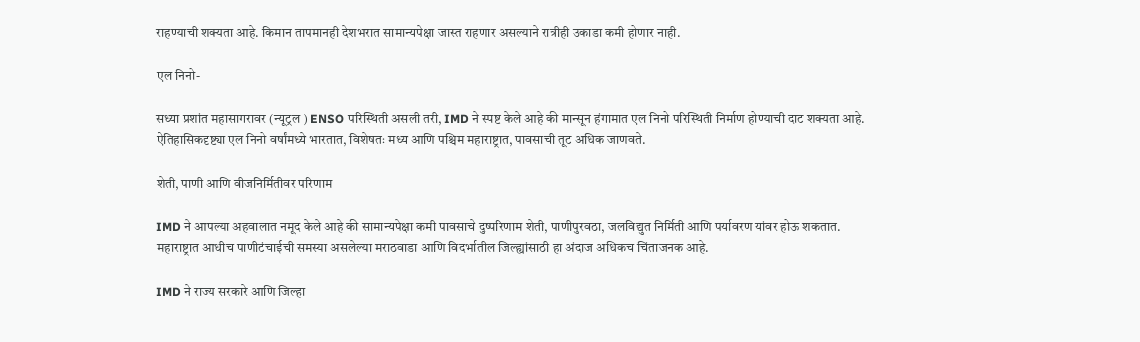राहण्याची शक्यता आहे. किमान तापमानही देशभरात सामान्यपेक्षा जास्त राहणार असल्याने रात्रीही उकाडा कमी होणार नाही.

एल निनो-

सध्या प्रशांत महासागरावर (न्यूट्रल ) ENSO परिस्थिती असली तरी, IMD ने स्पष्ट केले आहे की मान्सून हंगामात एल निनो परिस्थिती निर्माण होण्याची दाट शक्यता आहे. ऐतिहासिकदृष्ट्या एल निनो वर्षांमध्ये भारतात, विशेषतः मध्य आणि पश्चिम महाराष्ट्रात, पावसाची तूट अधिक जाणवते.

शेती, पाणी आणि वीजनिर्मितीवर परिणाम

IMD ने आपल्या अहवालात नमूद केले आहे की सामान्यपेक्षा कमी पावसाचे दुष्परिणाम शेती, पाणीपुरवठा, जलविद्युत निर्मिती आणि पर्यावरण यांवर होऊ शकतात. महाराष्ट्रात आधीच पाणीटंचाईची समस्या असलेल्या मराठवाडा आणि विदर्भातील जिल्ह्यांसाठी हा अंदाज अधिकच चिंताजनक आहे.

IMD ने राज्य सरकारे आणि जिल्हा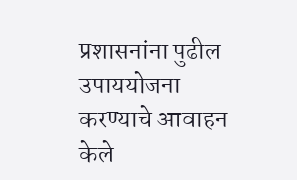प्रशासनांना पुढील उपाययोजना करण्याचे आवाहन केले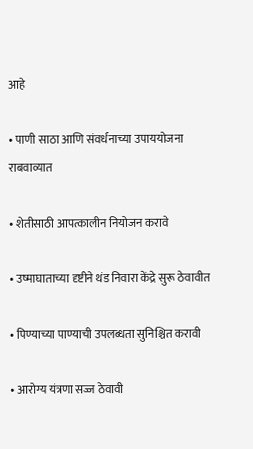आहे

• पाणी साठा आणि संवर्धनाच्या उपाययोजना राबवाव्यात

• शेतीसाठी आपत्कालीन नियोजन करावे

• उष्माघाताच्या दृष्टीने थंड निवारा केंद्रे सुरू ठेवावीत

• पिण्याच्या पाण्याची उपलब्धता सुनिश्चित करावी

• आरोग्य यंत्रणा सज्ज ठेवावी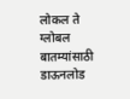लोकल ते ग्लोबल बातम्यांसाठी डाऊनलोड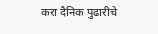करा दैनिक पुढारीचे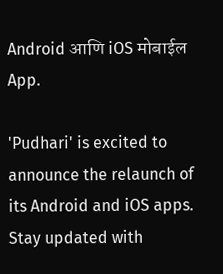Android आणि iOS मोबाईल App.

'Pudhari' is excited to announce the relaunch of its Android and iOS apps. Stay updated with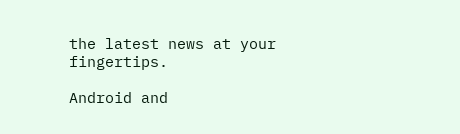the latest news at your fingertips.

Android and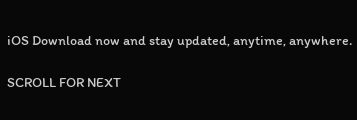iOS Download now and stay updated, anytime, anywhere.

SCROLL FOR NEXT